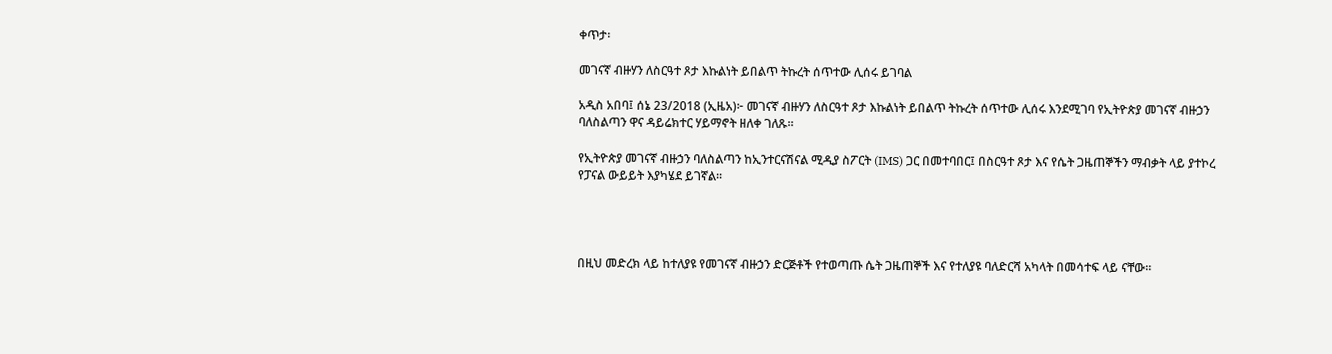ቀጥታ፡

መገናኛ ብዙሃን ለስርዓተ ጾታ እኩልነት ይበልጥ ትኩረት ሰጥተው ሊሰሩ ይገባል

አዲስ አበባ፤ ሰኔ 23/2018 (ኢዜአ)፦ መገናኛ ብዙሃን ለስርዓተ ጾታ እኩልነት ይበልጥ ትኩረት ሰጥተው ሊሰሩ እንደሚገባ የኢትዮጵያ መገናኛ ብዙኃን ባለስልጣን ዋና ዳይሬክተር ሃይማኖት ዘለቀ ገለጹ።

የኢትዮጵያ መገናኛ ብዙኃን ባለስልጣን ከኢንተርናሽናል ሚዲያ ስፖርት (IMS) ጋር በመተባበር፤ በስርዓተ ጾታ እና የሴት ጋዜጠኞችን ማብቃት ላይ ያተኮረ የፓናል ውይይት እያካሄደ ይገኛል።




በዚህ መድረክ ላይ ከተለያዩ የመገናኛ ብዙኃን ድርጅቶች የተወጣጡ ሴት ጋዜጠኞች እና የተለያዩ ባለድርሻ አካላት በመሳተፍ ላይ ናቸው።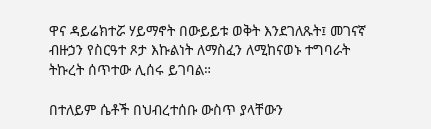ዋና ዳይሬክተሯ ሃይማኖት በውይይቱ ወቅት እንደገለጹት፤ መገናኛ ብዙኃን የስርዓተ ጾታ እኩልነት ለማስፈን ለሚከናወኑ ተግባራት ትኩረት ሰጥተው ሊሰሩ ይገባል።

በተለይም ሴቶች በህብረተሰቡ ውስጥ ያላቸውን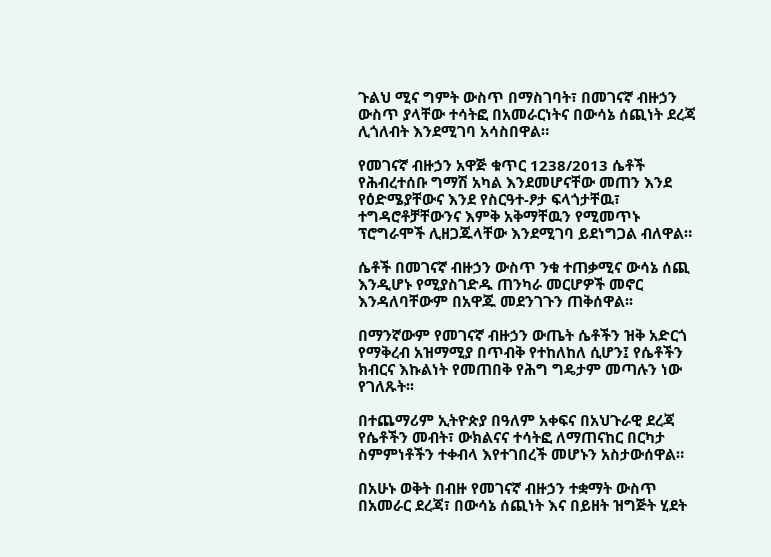ጉልህ ሚና ግምት ውስጥ በማስገባት፣ በመገናኛ ብዙኃን ውስጥ ያላቸው ተሳትፎ በአመራርነትና በውሳኔ ሰጪነት ደረጃ ሊጎለብት እንደሚገባ አሳስበዋል።

የመገናኛ ብዙኃን አዋጅ ቁጥር 1238/2013 ሴቶች የሕብረተሰቡ ግማሽ አካል እንደመሆናቸው መጠን እንደ የዕድሜያቸውና እንደ የስርዓተ-ፆታ ፍላጎታቸዉ፣ ተግዳሮቶቻቸውንና እምቅ አቅማቸዉን የሚመጥኑ ፕሮግራሞች ሊዘጋጁላቸው እንደሚገባ ይደነግጋል ብለዋል።

ሴቶች በመገናኛ ብዙኃን ውስጥ ንቁ ተጠቃሚና ውሳኔ ሰጪ እንዲሆኑ የሚያስገድዱ ጠንካራ መርሆዎች መኖር እንዳለባቸውም በአዋጁ መደንገጉን ጠቅሰዋል፡፡

በማንኛውም የመገናኛ ብዙኃን ውጤት ሴቶችን ዝቅ አድርጎ የማቅረብ አዝማሚያ በጥብቅ የተከለከለ ሲሆን፤ የሴቶችን ክብርና እኩልነት የመጠበቅ የሕግ ግዴታም መጣሉን ነው የገለጹት፡፡

በተጨማሪም ኢትዮጵያ በዓለም አቀፍና በአህጉራዊ ደረጃ የሴቶችን መብት፣ ውክልናና ተሳትፎ ለማጠናከር በርካታ ስምምነቶችን ተቀብላ እየተገበረች መሆኑን አስታውሰዋል።

በአሁኑ ወቅት በብዙ የመገናኛ ብዙኃን ተቋማት ውስጥ በአመራር ደረጃ፣ በውሳኔ ሰጪነት እና በይዘት ዝግጅት ሂደት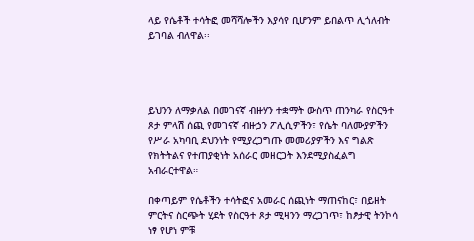ላይ የሴቶች ተሳትፎ መሻሻሎችን እያሳየ ቢሆንም ይበልጥ ሊጎለብት ይገባል ብለዋል፡፡




ይህንን ለማቃለል በመገናኛ ብዙሃን ተቋማት ውስጥ ጠንካራ የስርዓተ ጾታ ምላሽ ሰጪ የመገናኛ ብዙኃን ፖሊሲዎችን፣ የሴት ባለሙያዎችን የሥራ አካባቢ ደህንነት የሚያረጋግጡ መመሪያዎችን እና ግልጽ የክትትልና የተጠያቂነት አሰራር መዘርጋት እንደሚያስፈልግ አብራርተዋል።

በቀጣይም የሴቶችን ተሳትፎና አመራር ሰጪነት ማጠናከር፣ በይዘት ምርትና ስርጭት ሂደት የስርዓተ ጾታ ሚዛንን ማረጋገጥ፣ ከፆታዊ ትንኮሳ ነፃ የሆነ ምቹ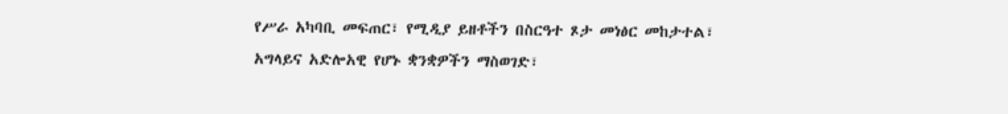የሥራ አካባቢ መፍጠር፣ የሚዲያ ይዘቶችን በስርዓተ ጾታ መነፅር መከታተል፣ አግላይና አድሎአዊ የሆኑ ቋንቋዎችን ማስወገድ፣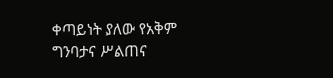ቀጣይነት ያለው የአቅም ግንባታና ሥልጠና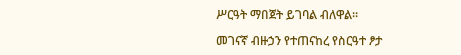ሥርዓት ማበጀት ይገባል ብለዋል።

መገናኛ ብዙኃን የተጠናከረ የስርዓተ ፆታ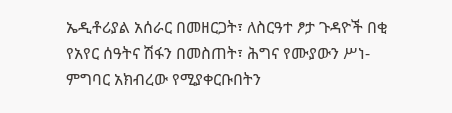ኤዲቶሪያል አሰራር በመዘርጋት፣ ለስርዓተ ፆታ ጉዳዮች በቂ የአየር ሰዓትና ሽፋን በመስጠት፣ ሕግና የሙያውን ሥነ-ምግባር አክብረው የሚያቀርቡበትን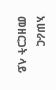አሠራር መዘርጋት ላይ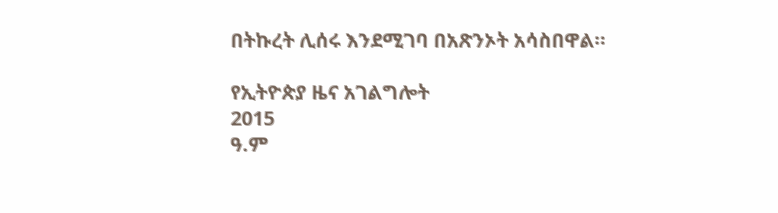በትኩረት ሊሰሩ እንደሚገባ በአጽንኦት አሳስበዋል።

የኢትዮጵያ ዜና አገልግሎት
2015
ዓ.ም